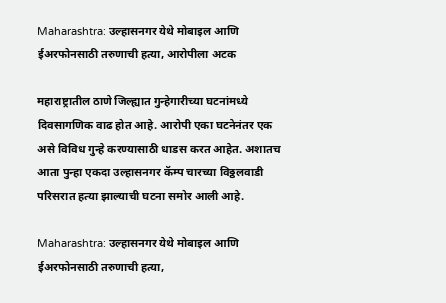Maharashtra: उल्हासनगर येथे मोबाइल आणि ईअरफोनसाठी तरुणाची हत्या, आरोपीला अटक

महाराष्ट्रातील ठाणे जिल्ह्यात गुन्हेगारीच्या घटनांमध्ये दिवसागणिक वाढ होत आहे. आरोपी एका घटनेनंतर एक असे विविध गुन्हे करण्यासाठी धाडस करत आहेत. अशातच आता पुन्हा एकदा उल्हासनगर कॅम्प चारच्या विठ्ठलवाडी परिसरात हत्या झाल्याची घटना समोर आली आहे.

Maharashtra: उल्हासनगर येथे मोबाइल आणि ईअरफोनसाठी तरुणाची हत्या,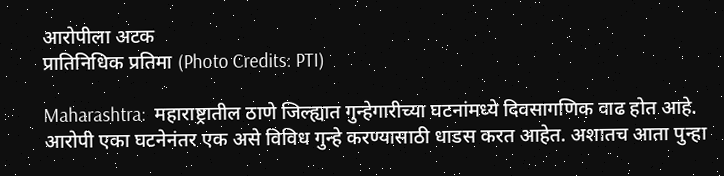आरोपीला अटक
प्रातिनिधिक प्रतिमा (Photo Credits: PTI)

Maharashtra:  महाराष्ट्रातील ठाणे जिल्ह्यात गुन्हेगारीच्या घटनांमध्ये दिवसागणिक वाढ होत आहे. आरोपी एका घटनेनंतर एक असे विविध गुन्हे करण्यासाठी धाडस करत आहेत. अशातच आता पुन्हा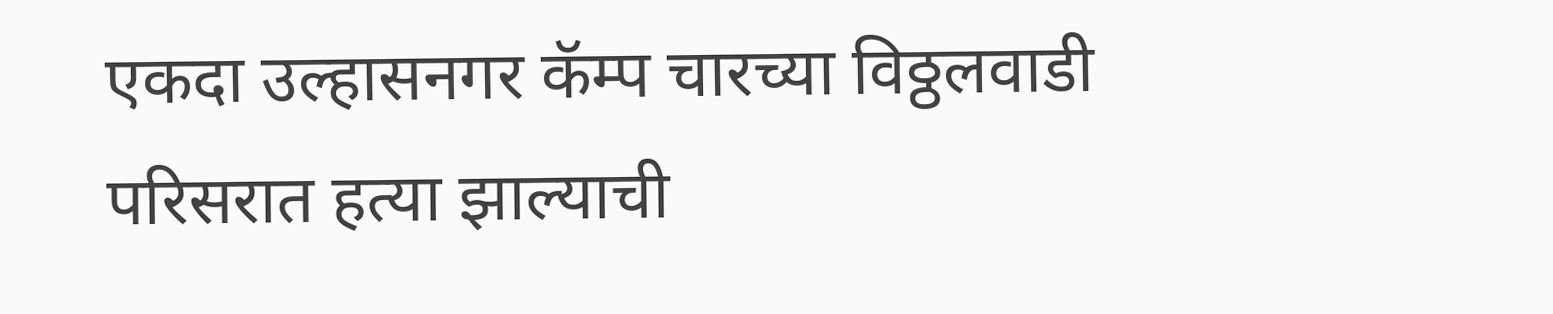एकदा उल्हासनगर कॅम्प चारच्या विठ्ठलवाडी परिसरात हत्या झाल्याची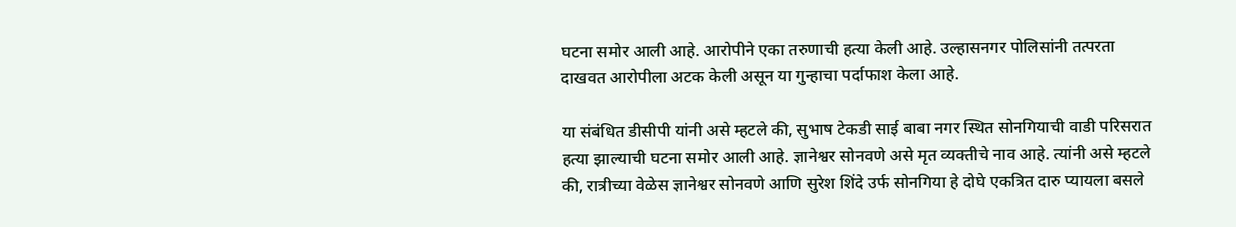घटना समोर आली आहे. आरोपीने एका तरुणाची हत्या केली आहे. उल्हासनगर पोलिसांनी तत्परता दाखवत आरोपीला अटक केली असून या गुन्हाचा पर्दाफाश केला आहे.

या संबंधित डीसीपी यांनी असे म्हटले की, सुभाष टेकडी साई बाबा नगर स्थित सोनगियाची वाडी परिसरात हत्या झाल्याची घटना समोर आली आहे. ज्ञानेश्वर सोनवणे असे मृत व्यक्तीचे नाव आहे. त्यांनी असे म्हटले की, रात्रीच्या वेळेस ज्ञानेश्वर सोनवणे आणि सुरेश शिंदे उर्फ सोनगिया हे दोघे एकत्रित दारु प्यायला बसले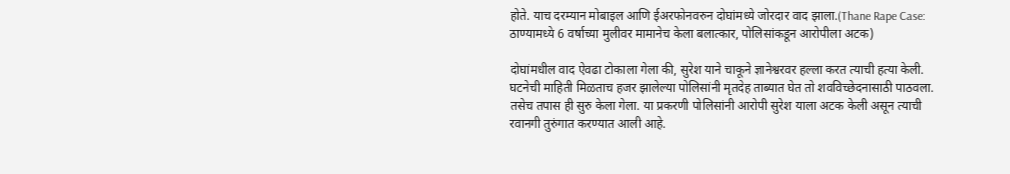होते. याच दरम्यान मोबाइल आणि ईअरफोनवरुन दोघांमध्ये जोरदार वाद झाला.(Thane Rape Case: ठाण्यामध्ये 6 वर्षाच्या मुलीवर मामानेच केला बलात्कार, पोलिसांकडून आरोपीला अटक)

दोघांमधील वाद ऐवढा टोकाला गेला की, सुरेश याने चाकूने ज्ञानेश्वरवर हल्ला करत त्याची हत्या केली. घटनेची माहिती मिळताच हजर झालेल्या पोलिसांनी मृतदेह ताब्यात घेत तो शवविच्छेदनासाठी पाठवला. तसेच तपास ही सुरु केला गेला. या प्रकरणी पोलिसांनी आरोपी सुरेश याला अटक केली असून त्याची रवानगी तुरुंगात करण्यात आली आहे.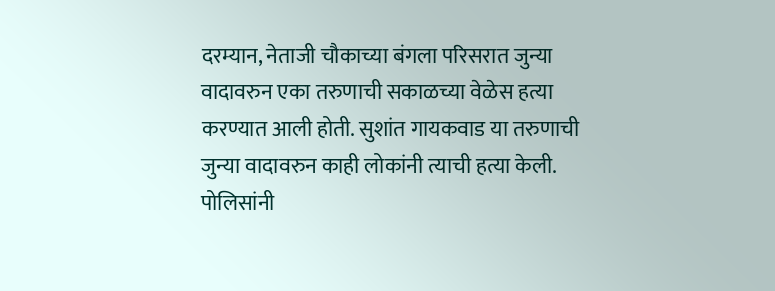दरम्यान, नेताजी चौकाच्या बंगला परिसरात जुन्या वादावरुन एका तरुणाची सकाळच्या वेळेस हत्या करण्यात आली होती. सुशांत गायकवाड या तरुणाची जुन्या वादावरुन काही लोकांनी त्याची हत्या केली. पोलिसांनी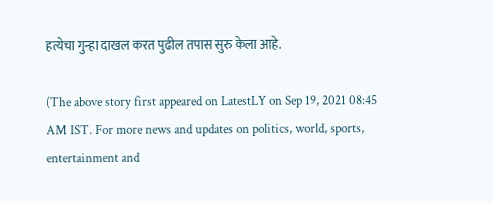हत्येचा गुन्हा दाखल करत पुढील तपास सुरु केला आहे.

(The above story first appeared on LatestLY on Sep 19, 2021 08:45 AM IST. For more news and updates on politics, world, sports, entertainment and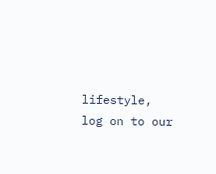lifestyle, log on to our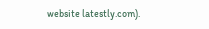website latestly.com).